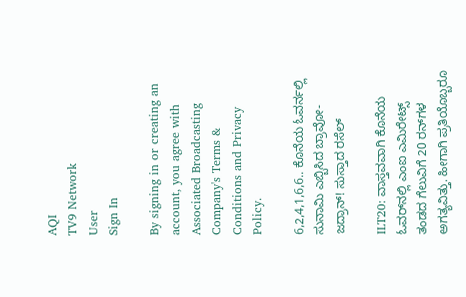AQI
TV9 Network
User
Sign In

By signing in or creating an account, you agree with Associated Broadcasting Company's Terms & Conditions and Privacy Policy.

6,2,4,1,6,6.. ಕೊನೆಯ ಓವರ್ನಲ್ಲಿ ಸುನಾಮಿ ಎಬ್ಬಿಸಿದ ಬ್ರಾವೋ- ಜದ್ರಾನ್! ಸುಸ್ತಾದ ರಸೆಲ್

ILT20: ವಾಸ್ತವವಾಗಿ ಕೊನೆಯ ಓವರ್‌ನಲ್ಲಿ ಎಂಐ ಎಮಿರೇಟ್ಸ್ ತಂಡದ ಗೆಲುವಿಗೆ 20 ರನ್‌ಗಳ ಅಗತ್ಯವಿತ್ತು. ಹೀಗಾಗಿ ಪ್ರತಿಯೊಬ್ಬರೂ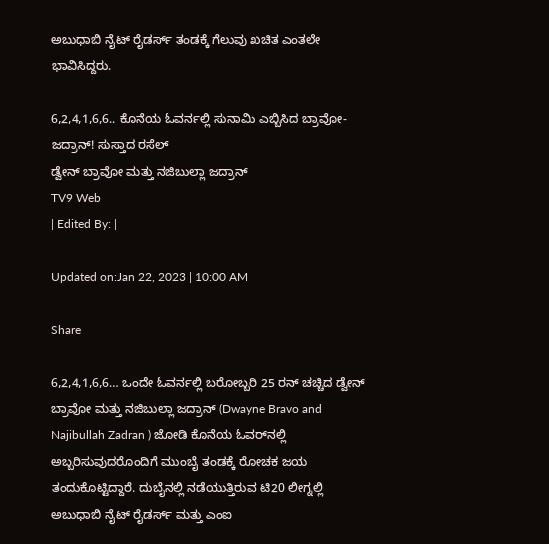ಅಬುಧಾಬಿ ನೈಟ್ ರೈಡರ್ಸ್ ತಂಡಕ್ಕೆ ಗೆಲುವು ಖಚಿತ ಎಂತಲೇ ಭಾವಿಸಿದ್ದರು.

6,2,4,1,6,6.. ಕೊನೆಯ ಓವರ್ನಲ್ಲಿ ಸುನಾಮಿ ಎಬ್ಬಿಸಿದ ಬ್ರಾವೋ- ಜದ್ರಾನ್! ಸುಸ್ತಾದ ರಸೆಲ್
ಡ್ವೇನ್ ಬ್ರಾವೋ ಮತ್ತು ನಜಿಬುಲ್ಲಾ ಜದ್ರಾನ್
TV9 Web
| Edited By: |

Updated on:Jan 22, 2023 | 10:00 AM

Share

6,2,4,1,6,6… ಒಂದೇ ಓವರ್ನಲ್ಲಿ ಬರೋಬ್ಬರಿ 25 ರನ್ ಚಚ್ಚಿದ ಡ್ವೇನ್ ಬ್ರಾವೋ ಮತ್ತು ನಜಿಬುಲ್ಲಾ ಜದ್ರಾನ್ (Dwayne Bravo and Najibullah Zadran ) ಜೋಡಿ ಕೊನೆಯ ಓವರ್‌ನಲ್ಲಿ ಅಬ್ಬರಿಸುವುದರೊಂದಿಗೆ ಮುಂಬೈ ತಂಡಕ್ಕೆ ರೋಚಕ ಜಯ ತಂದುಕೊಟ್ಟಿದ್ದಾರೆ. ದುಬೈನಲ್ಲಿ ನಡೆಯುತ್ತಿರುವ ಟಿ20 ಲೀಗ್ನಲ್ಲಿ ಅಬುಧಾಬಿ ನೈಟ್ ರೈಡರ್ಸ್ ಮತ್ತು ಎಂಐ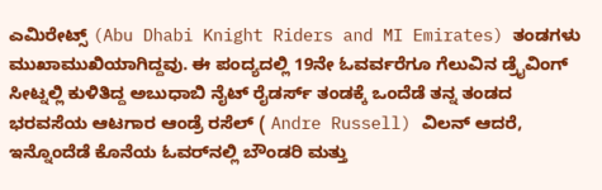ಎಮಿರೇಟ್ಸ್ (Abu Dhabi Knight Riders and MI Emirates) ತಂಡಗಳು ಮುಖಾಮುಖಿಯಾಗಿದ್ದವು. ಈ ಪಂದ್ಯದಲ್ಲಿ 19ನೇ ಓವರ್ವರೆಗೂ ಗೆಲುವಿನ ಡ್ರೈವಿಂಗ್ ಸೀಟ್ನಲ್ಲಿ ಕುಳಿತಿದ್ದ ಅಬುಧಾಬಿ ನೈಟ್ ರೈಡರ್ಸ್ ತಂಡಕ್ಕೆ ಒಂದೆಡೆ ತನ್ನ ತಂಡದ ಭರವಸೆಯ ಆಟಗಾರ ಆಂಡ್ರೆ ರಸೆಲ್ ( Andre Russell) ವಿಲನ್ ಆದರೆ, ಇನ್ನೊಂದೆಡೆ ಕೊನೆಯ ಓವರ್‌ನಲ್ಲಿ ಬೌಂಡರಿ ಮತ್ತು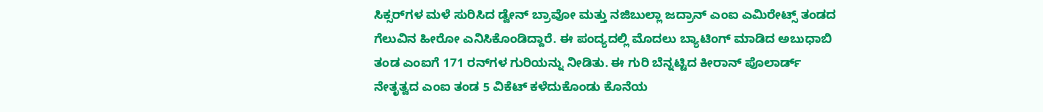ಸಿಕ್ಸರ್‌ಗಳ ಮಳೆ ಸುರಿಸಿದ ಡ್ವೇನ್ ಬ್ರಾವೋ ಮತ್ತು ನಜಿಬುಲ್ಲಾ ಜದ್ರಾನ್ ಎಂಐ ಎಮಿರೇಟ್ಸ್ ತಂಡದ ಗೆಲುವಿನ ಹೀರೋ ಎನಿಸಿಕೊಂಡಿದ್ದಾರೆ. ಈ ಪಂದ್ಯದಲ್ಲಿ ಮೊದಲು ಬ್ಯಾಟಿಂಗ್ ಮಾಡಿದ ಅಬುಧಾಬಿ ತಂಡ ಎಂಐಗೆ 171 ರನ್‌ಗಳ ಗುರಿಯನ್ನು ನೀಡಿತು. ಈ ಗುರಿ ಬೆನ್ನಟ್ಟಿದ ಕೀರಾನ್ ಪೊಲಾರ್ಡ್ ನೇತೃತ್ವದ ಎಂಐ ತಂಡ 5 ವಿಕೆಟ್ ಕಳೆದುಕೊಂಡು ಕೊನೆಯ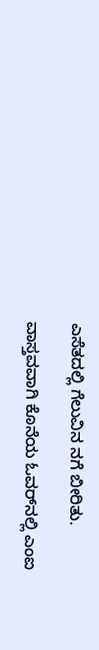ಎಸೆತದಲ್ಲಿ ಗೆಲುವಿನ ನಗೆ ಬೀರಿತು.

ವಾಸ್ತವವಾಗಿ ಕೊನೆಯ ಓವರ್‌ನಲ್ಲಿ ಎಂಐ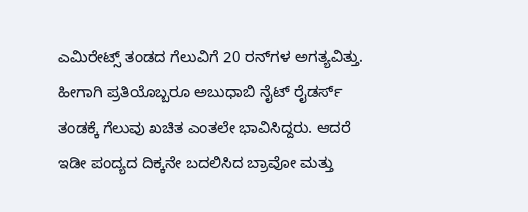ಎಮಿರೇಟ್ಸ್ ತಂಡದ ಗೆಲುವಿಗೆ 20 ರನ್‌ಗಳ ಅಗತ್ಯವಿತ್ತು. ಹೀಗಾಗಿ ಪ್ರತಿಯೊಬ್ಬರೂ ಅಬುಧಾಬಿ ನೈಟ್ ರೈಡರ್ಸ್ ತಂಡಕ್ಕೆ ಗೆಲುವು ಖಚಿತ ಎಂತಲೇ ಭಾವಿಸಿದ್ದರು. ಆದರೆ ಇಡೀ ಪಂದ್ಯದ ದಿಕ್ಕನೇ ಬದಲಿಸಿದ ಬ್ರಾವೋ ಮತ್ತು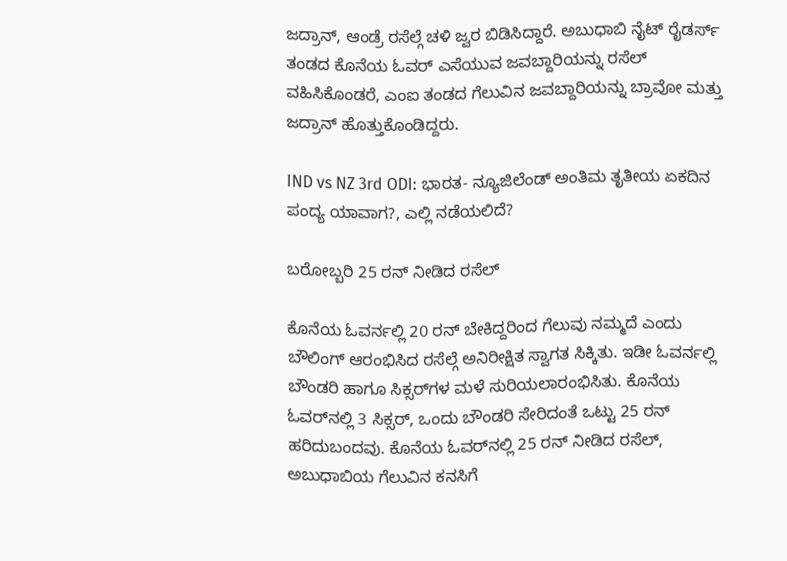ಜದ್ರಾನ್, ಆಂಡ್ರೆ ರಸೆಲ್ಗೆ ಚಳಿ ಜ್ವರ ಬಿಡಿಸಿದ್ದಾರೆ. ಅಬುಧಾಬಿ ನೈಟ್ ರೈಡರ್ಸ್ ತಂಡದ ಕೊನೆಯ ಓವರ್ ಎಸೆಯುವ ಜವಬ್ದಾರಿಯನ್ನು ರಸೆಲ್ ವಹಿಸಿಕೊಂಡರೆ, ಎಂಐ ತಂಡದ ಗೆಲುವಿನ ಜವಬ್ದಾರಿಯನ್ನು ಬ್ರಾವೋ ಮತ್ತು ಜದ್ರಾನ್ ಹೊತ್ತುಕೊಂಡಿದ್ದರು.

IND vs NZ 3rd ODI: ಭಾರತ- ನ್ಯೂಜಿಲೆಂಡ್ ಅಂತಿಮ ತೃತೀಯ ಏಕದಿನ ಪಂದ್ಯ ಯಾವಾಗ?, ಎಲ್ಲಿ ನಡೆಯಲಿದೆ?

ಬರೋಬ್ಬರಿ 25 ರನ್ ನೀಡಿದ ರಸೆಲ್

ಕೊನೆಯ ಓವರ್ನಲ್ಲಿ 20 ರನ್ ಬೇಕಿದ್ದರಿಂದ ಗೆಲುವು ನಮ್ಮದೆ ಎಂದು ಬೌಲಿಂಗ್ ಆರಂಭಿಸಿದ ರಸೆಲ್ಗೆ ಅನಿರೀಕ್ಷಿತ ಸ್ವಾಗತ ಸಿಕ್ಕಿತು. ಇಡೀ ಓವರ್ನಲ್ಲಿ ಬೌಂಡರಿ ಹಾಗೂ ಸಿಕ್ಸರ್‌ಗಳ ಮಳೆ ಸುರಿಯಲಾರಂಭಿಸಿತು. ಕೊನೆಯ ಓವರ್‌ನಲ್ಲಿ 3 ಸಿಕ್ಸರ್, ಒಂದು ಬೌಂಡರಿ ಸೇರಿದಂತೆ ಒಟ್ಟು 25 ರನ್ ಹರಿದುಬಂದವು. ಕೊನೆಯ ಓವರ್‌ನಲ್ಲಿ 25 ರನ್ ನೀಡಿದ ರಸೆಲ್, ಅಬುಧಾಬಿಯ ಗೆಲುವಿನ ಕನಸಿಗೆ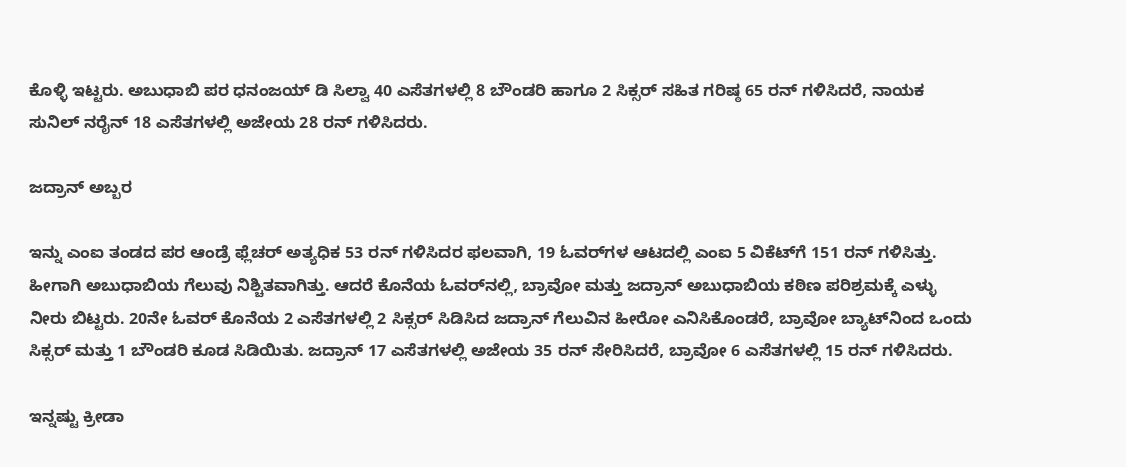ಕೊಳ್ಳಿ ಇಟ್ಟರು. ಅಬುಧಾಬಿ ಪರ ಧನಂಜಯ್ ಡಿ ಸಿಲ್ವಾ 40 ಎಸೆತಗಳಲ್ಲಿ 8 ಬೌಂಡರಿ ಹಾಗೂ 2 ಸಿಕ್ಸರ್‌ ಸಹಿತ ಗರಿಷ್ಠ 65 ರನ್ ಗಳಿಸಿದರೆ, ನಾಯಕ ಸುನಿಲ್ ನರೈನ್ 18 ಎಸೆತಗಳಲ್ಲಿ ಅಜೇಯ 28 ರನ್ ಗಳಿಸಿದರು.

ಜದ್ರಾನ್ ಅಬ್ಬರ

ಇನ್ನು ಎಂಐ ತಂಡದ ಪರ ಆಂಡ್ರೆ ಫ್ಲೆಚರ್ ಅತ್ಯಧಿಕ 53 ರನ್ ಗಳಿಸಿದರ ಫಲವಾಗಿ, 19 ಓವರ್‌ಗಳ ಆಟದಲ್ಲಿ ಎಂಐ 5 ವಿಕೆಟ್‌ಗೆ 151 ರನ್ ಗಳಿಸಿತ್ತು. ಹೀಗಾಗಿ ಅಬುಧಾಬಿಯ ಗೆಲುವು ನಿಶ್ಚಿತವಾಗಿತ್ತು. ಆದರೆ ಕೊನೆಯ ಓವರ್‌ನಲ್ಲಿ, ಬ್ರಾವೋ ಮತ್ತು ಜದ್ರಾನ್ ಅಬುಧಾಬಿಯ ಕಠಿಣ ಪರಿಶ್ರಮಕ್ಕೆ ಎಳ್ಳು ನೀರು ಬಿಟ್ಟರು. 20ನೇ ಓವರ್‌ ಕೊನೆಯ 2 ಎಸೆತಗಳಲ್ಲಿ 2 ಸಿಕ್ಸರ್ ಸಿಡಿಸಿದ ಜದ್ರಾನ್ ಗೆಲುವಿನ ಹೀರೋ ಎನಿಸಿಕೊಂಡರೆ, ಬ್ರಾವೋ ಬ್ಯಾಟ್‌ನಿಂದ ಒಂದು ಸಿಕ್ಸರ್ ಮತ್ತು 1 ಬೌಂಡರಿ ಕೂಡ ಸಿಡಿಯಿತು. ಜದ್ರಾನ್ 17 ಎಸೆತಗಳಲ್ಲಿ ಅಜೇಯ 35 ರನ್ ಸೇರಿಸಿದರೆ, ಬ್ರಾವೋ 6 ಎಸೆತಗಳಲ್ಲಿ 15 ರನ್ ಗಳಿಸಿದರು.

ಇನ್ನಷ್ಟು ಕ್ರೀಡಾ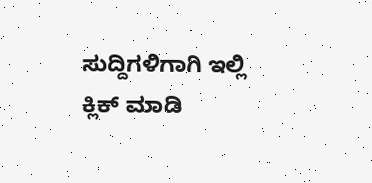ಸುದ್ದಿಗಳಿಗಾಗಿ ಇಲ್ಲಿ ಕ್ಲಿಕ್ ಮಾಡಿ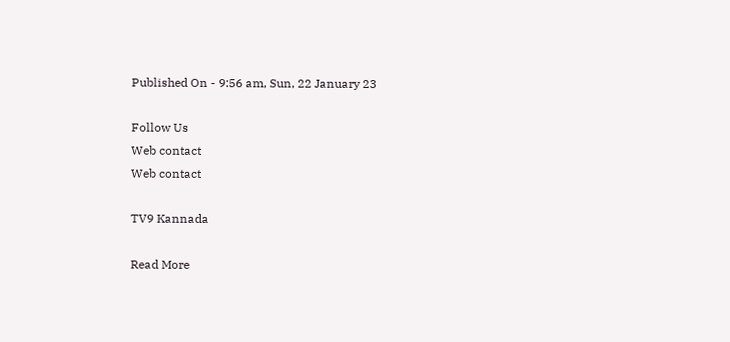Published On - 9:56 am, Sun, 22 January 23

Follow Us
Web contact
Web contact

TV9 Kannada

Read More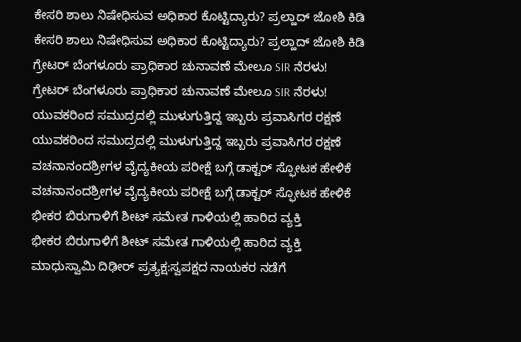ಕೇಸರಿ ಶಾಲು ನಿಷೇಧಿಸುವ ಅಧಿಕಾರ ಕೊಟ್ಟಿದ್ಯಾರು? ಪ್ರಲ್ಹಾದ್ ಜೋಶಿ ಕಿಡಿ
ಕೇಸರಿ ಶಾಲು ನಿಷೇಧಿಸುವ ಅಧಿಕಾರ ಕೊಟ್ಟಿದ್ಯಾರು? ಪ್ರಲ್ಹಾದ್ ಜೋಶಿ ಕಿಡಿ
ಗ್ರೇಟರ್ ಬೆಂಗಳೂರು ಪ್ರಾಧಿಕಾರ ಚುನಾವಣೆ ಮೇಲೂ SIR ನೆರಳು!
ಗ್ರೇಟರ್ ಬೆಂಗಳೂರು ಪ್ರಾಧಿಕಾರ ಚುನಾವಣೆ ಮೇಲೂ SIR ನೆರಳು!
ಯುವಕರಿಂದ ಸಮುದ್ರದಲ್ಲಿ ಮುಳುಗುತ್ತಿದ್ದ ಇಬ್ಬರು ಪ್ರವಾಸಿಗರ ರಕ್ಷಣೆ
ಯುವಕರಿಂದ ಸಮುದ್ರದಲ್ಲಿ ಮುಳುಗುತ್ತಿದ್ದ ಇಬ್ಬರು ಪ್ರವಾಸಿಗರ ರಕ್ಷಣೆ
ವಚನಾನಂದಶ್ರೀಗಳ ವೈದ್ಯಕೀಯ ಪರೀಕ್ಷೆ ಬಗ್ಗೆ ಡಾಕ್ಟರ್ ಸ್ಫೋಟಕ ಹೇಳಿಕೆ
ವಚನಾನಂದಶ್ರೀಗಳ ವೈದ್ಯಕೀಯ ಪರೀಕ್ಷೆ ಬಗ್ಗೆ ಡಾಕ್ಟರ್ ಸ್ಫೋಟಕ ಹೇಳಿಕೆ
ಭೀಕರ ಬಿರುಗಾಳಿಗೆ ಶೀಟ್ ಸಮೇತ ಗಾಳಿಯಲ್ಲಿ ಹಾರಿದ ವ್ಯಕ್ತಿ
ಭೀಕರ ಬಿರುಗಾಳಿಗೆ ಶೀಟ್ ಸಮೇತ ಗಾಳಿಯಲ್ಲಿ ಹಾರಿದ ವ್ಯಕ್ತಿ
ಮಾಧುಸ್ವಾಮಿ ದಿಢೀರ್ ಪ್ರತ್ಯಕ್ಷ:ಸ್ವಪಕ್ಷದ ನಾಯಕರ ನಡೆಗೆ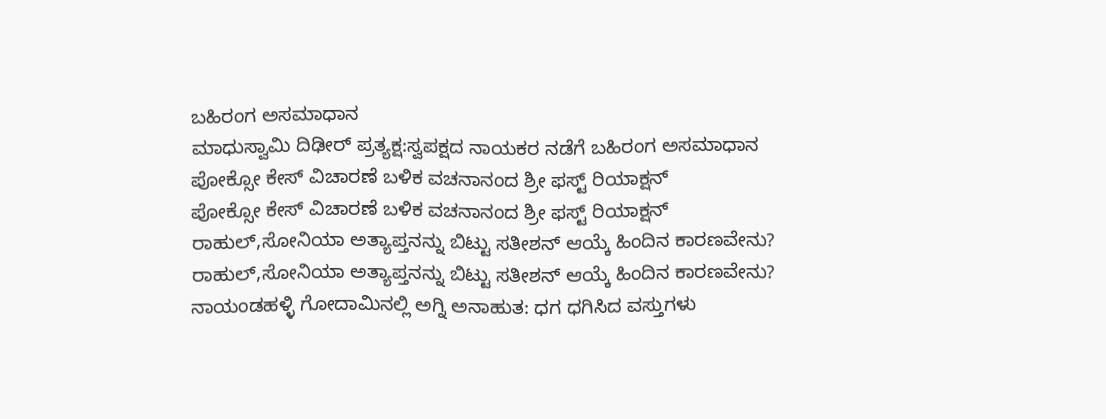ಬಹಿರಂಗ ಅಸಮಾಧಾನ
ಮಾಧುಸ್ವಾಮಿ ದಿಢೀರ್ ಪ್ರತ್ಯಕ್ಷ:ಸ್ವಪಕ್ಷದ ನಾಯಕರ ನಡೆಗೆ ಬಹಿರಂಗ ಅಸಮಾಧಾನ
ಪೋಕ್ಸೋ ಕೇಸ್ ವಿಚಾರಣೆ ಬಳಿಕ ವಚನಾನಂದ ಶ್ರೀ ಫಸ್ಟ್ ರಿಯಾಕ್ಷನ್
ಪೋಕ್ಸೋ ಕೇಸ್ ವಿಚಾರಣೆ ಬಳಿಕ ವಚನಾನಂದ ಶ್ರೀ ಫಸ್ಟ್ ರಿಯಾಕ್ಷನ್
ರಾಹುಲ್,ಸೋನಿಯಾ ಅತ್ಯಾಪ್ತನನ್ನು ಬಿಟ್ಟು ಸತೀಶನ್ ಆಯ್ಕೆ ಹಿಂದಿನ ಕಾರಣವೇನು?
ರಾಹುಲ್,ಸೋನಿಯಾ ಅತ್ಯಾಪ್ತನನ್ನು ಬಿಟ್ಟು ಸತೀಶನ್ ಆಯ್ಕೆ ಹಿಂದಿನ ಕಾರಣವೇನು?
ನಾಯಂಡಹಳ್ಳಿ ಗೋದಾಮಿನಲ್ಲಿ ಅಗ್ನಿ ಅನಾಹುತ: ಧಗ ಧಗಿಸಿದ ವಸ್ತುಗಳು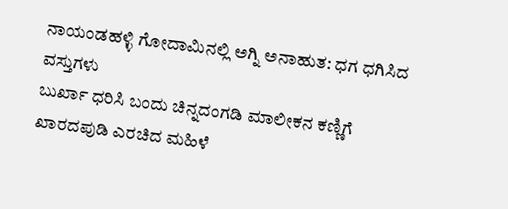ನಾಯಂಡಹಳ್ಳಿ ಗೋದಾಮಿನಲ್ಲಿ ಅಗ್ನಿ ಅನಾಹುತ: ಧಗ ಧಗಿಸಿದ ವಸ್ತುಗಳು
ಬುರ್ಖಾ ಧರಿಸಿ ಬಂದು ಚಿನ್ನದಂಗಡಿ ಮಾಲೀಕನ ಕಣ್ಣಿಗೆ ಖಾರದಪುಡಿ ಎರಚಿದ ಮಹಿಳೆ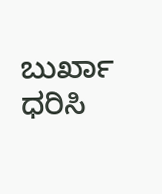ಬುರ್ಖಾ ಧರಿಸಿ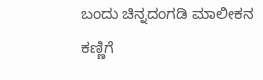ಬಂದು ಚಿನ್ನದಂಗಡಿ ಮಾಲೀಕನ ಕಣ್ಣಿಗೆ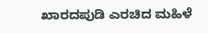ಖಾರದಪುಡಿ ಎರಚಿದ ಮಹಿಳೆ